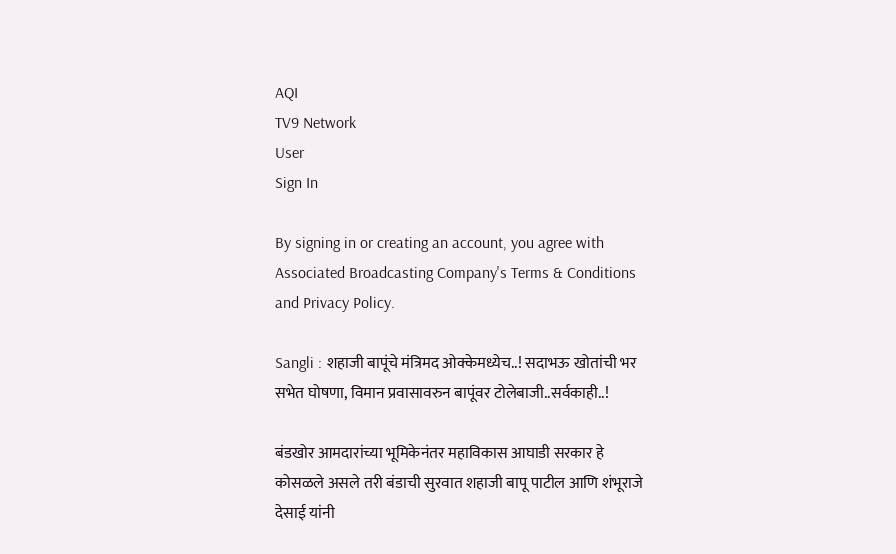AQI
TV9 Network
User
Sign In

By signing in or creating an account, you agree with Associated Broadcasting Company's Terms & Conditions and Privacy Policy.

Sangli : शहाजी बापूंचे मंत्रिमद ओक्केमध्येच..! सदाभऊ खोतांची भर सभेत घोषणा, विमान प्रवासावरुन बापूंवर टोलेबाजी..सर्वकाही..!

बंडखोर आमदारांच्या भूमिकेनंतर महाविकास आघाडी सरकार हे कोसळले असले तरी बंडाची सुरवात शहाजी बापू पाटील आणि शंभूराजे देसाई यांनी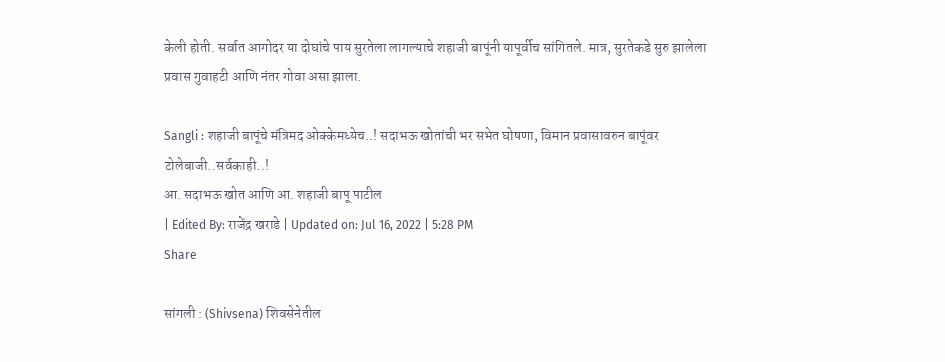केली होती. सर्वात आगोदर या दोघांचे पाय सुरतेला लागल्याचे शहाजी बापूंनी यापूर्वीच सांगितले. मात्र, सुरतेकडे सुरु झालेला प्रवास गुवाहटी आणि नंतर गोवा असा झाला.

Sangli : शहाजी बापूंचे मंत्रिमद ओक्केमध्येच..! सदाभऊ खोतांची भर सभेत घोषणा, विमान प्रवासावरुन बापूंवर टोलेबाजी..सर्वकाही..!
आ. सदाभऊ खोत आणि आ. शहाजी बापू पाटील
| Edited By: राजेंद्र खराडे | Updated on: Jul 16, 2022 | 5:28 PM
Share

सांगली : (Shivsena) शिवसेनेतील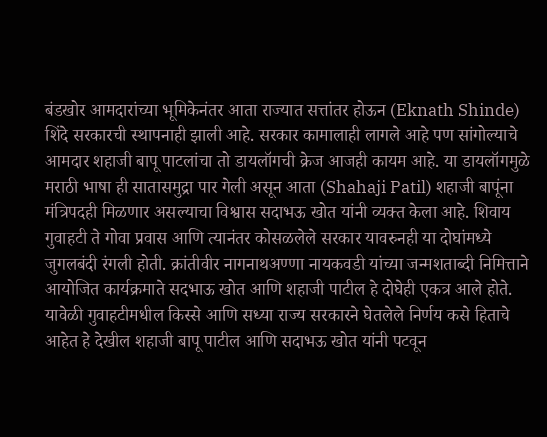बंडखोर आमदारांच्या भूमिकेनंतर आता राज्यात सत्तांतर होऊन (Eknath Shinde) शिंदे सरकारची स्थापनाही झाली आहे. सरकार कामालाही लागले आहे पण सांगोल्याचे आमदार शहाजी बापू पाटलांचा तो डायलॉगची क्रेज आजही कायम आहे. या डायलॉगमुळे मराठी भाषा ही सातासमुद्रा पार गेली असून आता (Shahaji Patil) शहाजी बापूंना मंत्रिपदही मिळणार असल्याचा विश्वास सदाभऊ खोत यांनी व्यक्त केला आहे. शिवाय गुवाहटी ते गोवा प्रवास आणि त्यानंतर कोसळलेले सरकार यावरुनही या दोघांमध्ये जुगलबंदी रंगली होती. क्रांतीवीर नागनाथअण्णा नायकवडी यांच्या जन्मशताब्दी निमित्ताने आयोजित कार्यक्रमाते सदभाऊ खोत आणि शहाजी पाटील हे दोघेही एकत्र आले होते. यावेळी गुवाहटीमधील किस्से आणि सध्या राज्य सरकारने घेतलेले निर्णय कसे हिताचे आहेत हे देखील शहाजी बापू पाटील आणि सदाभऊ खोत यांनी पटवून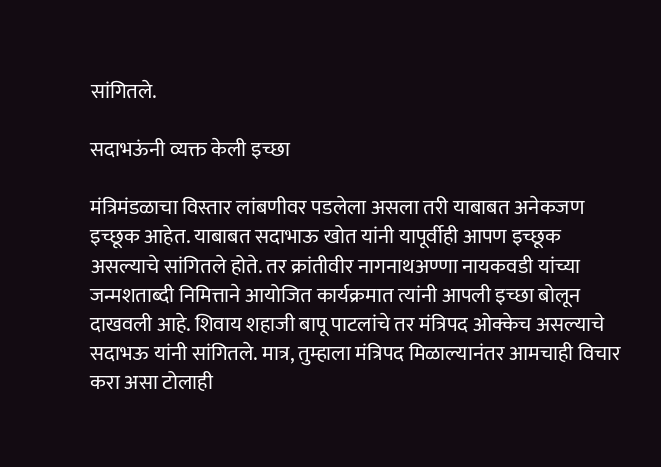सांगितले.

सदाभऊंनी व्यक्त केली इच्छा

मंत्रिमंडळाचा विस्तार लांबणीवर पडलेला असला तरी याबाबत अनेकजण इच्छूक आहेत. याबाबत सदाभाऊ खोत यांनी यापूर्वीही आपण इच्छूक असल्याचे सांगितले होते. तर क्रांतीवीर नागनाथअण्णा नायकवडी यांच्या जन्मशताब्दी निमित्ताने आयोजित कार्यक्रमात त्यांनी आपली इच्छा बोलून दाखवली आहे. शिवाय शहाजी बापू पाटलांचे तर मंत्रिपद ओक्केच असल्याचे सदाभऊ यांनी सांगितले. मात्र, तुम्हाला मंत्रिपद मिळाल्यानंतर आमचाही विचार करा असा टोलाही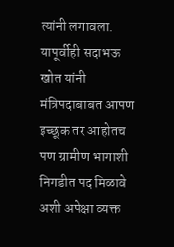त्यांनी लगावला. यापूर्वीही सदाभऊ खोत यांनी मंत्रिपदाबाबत आपण इच्छूक तर आहोतच पण ग्रामीण भागाशी निगडीत पद मिळावे अशी अपेक्षा व्यक्त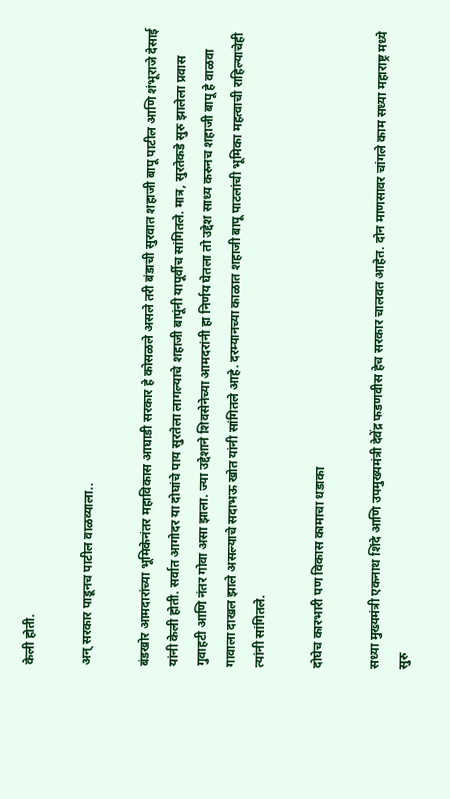केली होती.

अन् सरकार पाडूनच पाटील वाळव्याला..

बंडखोर आमदारांच्या भूमिकेनंतर महाविकास आघाडी सरकार हे कोसळले असले तरी बंडाची सुरवात शहाजी बापू पाटील आणि शंभूराजे देसाई यांनी केली होती. सर्वात आगोदर या दोघांचे पाय सुरतेला लागल्याचे शहाजी बापूंनी यापूर्वीच सांगितले. मात्र, सुरतेकडे सुरु झालेला प्रवास गुवाहटी आणि नंतर गोवा असा झाला. ज्या उद्देशाने शिवसेनेच्या आमदरांनी हा निर्णय घेतला तो उद्देश साध्य करुनच शहाजी बापू हे वाळवा गावाला दाखल झाले असल्याचे सदाभऊ खोत यांनी सांगितले आहे. दरम्यानच्या काळात शहाजी बापू पाटलांची भूमिका महत्वाची राहिल्याचेही त्यांनी सांगितले.

दोघेच कारभारी पण विकास कामाचा धडाका

सध्या मुख्यमंत्री एकनाथ शिंदे आणि उपमुख्यमंत्री देवेंद्र फडणवीस हेच सरकार चालवत आहेत. दोन माणसावर चांगले काम सध्या महाराष्ट्र मध्ये सुरु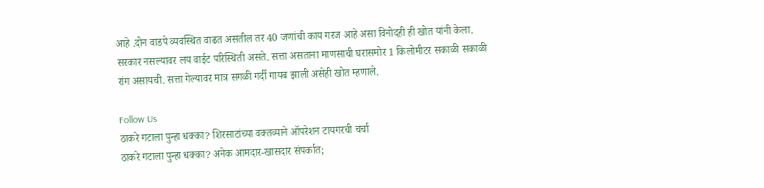आहे .दोन वाडपे व्यवस्थित वाढत असतील तर 40 जणांची काय गरज आहे असा विनोदही ही खोत यांनी केला. सरकार नसल्यावर लय वाईट परिस्थिती असते. सत्ता असताना माणसाची घरासमोर 1 किलोमीटर सकाळी सकाळी रांग असायची. सत्ता गेल्यावर मात्र सगळी गर्दी गायब झाली असेही खोत म्हणाले.

Follow Us
ठाकरे गटाला पुन्हा धक्का? शिरसाटांच्या वक्तव्याने ऑपरेशन टायगरची चर्चा
ठाकरे गटाला पुन्हा धक्का? अनेक आमदार-खासदार संपर्कात;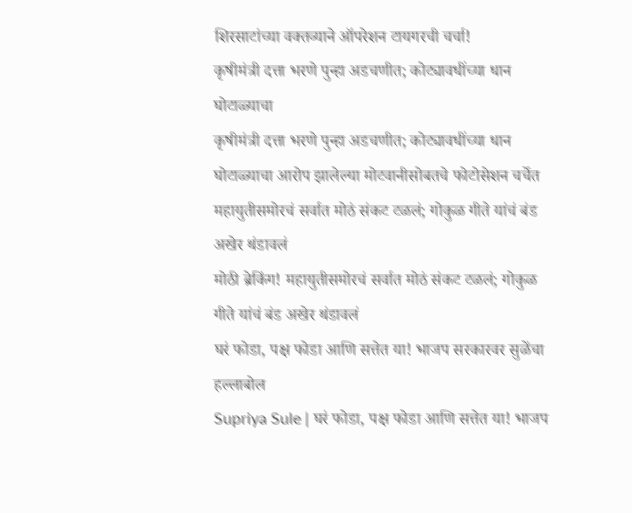शिरसाटांच्या वक्तव्याने ऑपरेशन टायगरची चर्चा!
कृषीमंत्री दत्ता भरणे पुन्हा अडचणीत; कोट्यावधींच्या धान घोटाळ्याचा
कृषीमंत्री दत्ता भरणे पुन्हा अडचणीत; कोट्यावधींच्या धान घोटाळ्याचा आरोप झालेल्या मोटवानीसोबतचे फोटोसेशन चर्चेत
महायुतीसमोरचं सर्वात मोठं संकट टळलं; गोकुळ गीते यांचं बंड अखेर थंडावलं
मोठी ब्रेकिंग! महायुतीसमोरचं सर्वात मोठं संकट टळलं; गोकुळ गीते यांचं बंड अखेर थंडावलं
घरं फोडा, पक्ष फोडा आणि सत्तेत या! भाजप सरकारवर सुळेंचा हल्लाबोल
Supriya Sule | घरं फोडा, पक्ष फोडा आणि सत्तेत या! भाजप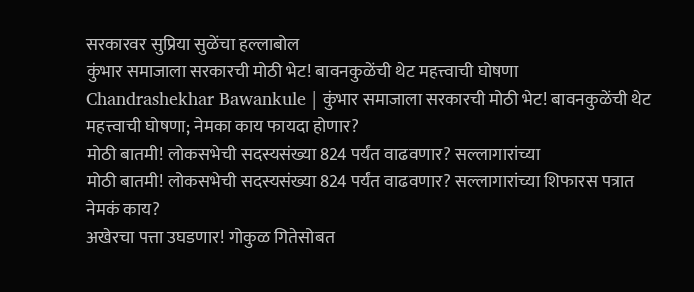सरकारवर सुप्रिया सुळेंचा हल्लाबोल
कुंभार समाजाला सरकारची मोठी भेट! बावनकुळेंची थेट महत्त्वाची घोषणा
Chandrashekhar Bawankule | कुंभार समाजाला सरकारची मोठी भेट! बावनकुळेंची थेट महत्त्वाची घोषणा; नेमका काय फायदा होणार?
मोठी बातमी! लोकसभेची सदस्यसंख्या 824 पर्यंत वाढवणार? सल्लागारांच्या
मोठी बातमी! लोकसभेची सदस्यसंख्या 824 पर्यंत वाढवणार? सल्लागारांच्या शिफारस पत्रात नेमकं काय?
अखेरचा पत्ता उघडणार! गोकुळ गितेसोबत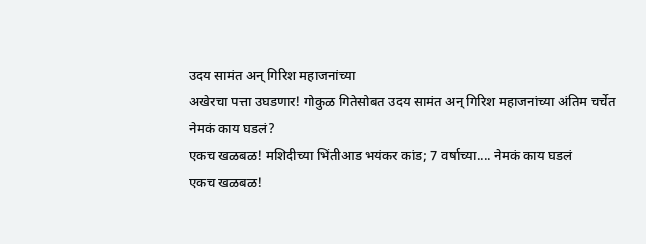उदय सामंत अन् गिरिश महाजनांच्या
अखेरचा पत्ता उघडणार! गोकुळ गितेसोबत उदय सामंत अन् गिरिश महाजनांच्या अंतिम चर्चेत नेमकं काय घडलं?
एकच खळबळ! मशिदीच्या भिंतीआड भयंकर कांड; 7 वर्षाच्या.... नेमकं काय घडलं
एकच खळबळ!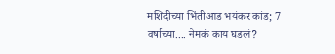मशिदीच्या भिंतीआड भयंकर कांड; 7 वर्षाच्या.... नेमकं काय घडलं?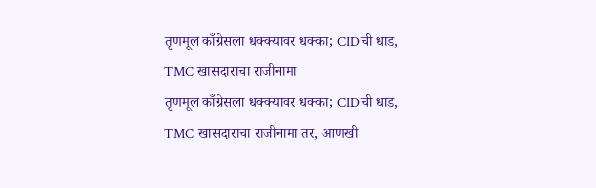तृणमूल काँग्रेसला धक्क्यावर धक्का; CIDची धाड, TMC खासदाराचा राजीनामा
तृणमूल काँग्रेसला धक्क्यावर धक्का; CIDची धाड, TMC खासदाराचा राजीनामा तर, आणखी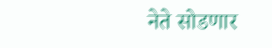नेते सोडणार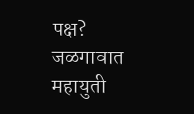पक्ष?
जळगावात महायुती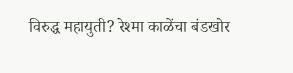विरुद्ध महायुती? रेश्मा काळेंचा बंडखोर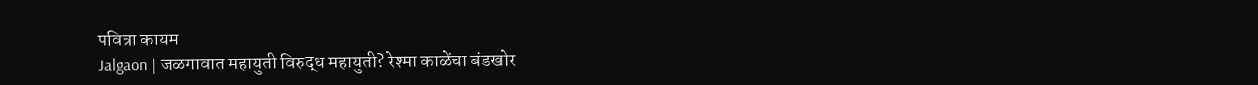पवित्रा कायम
Jalgaon | जळगावात महायुती विरुद्ध महायुती? रेश्मा काळेंचा बंडखोर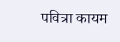पवित्रा कायम